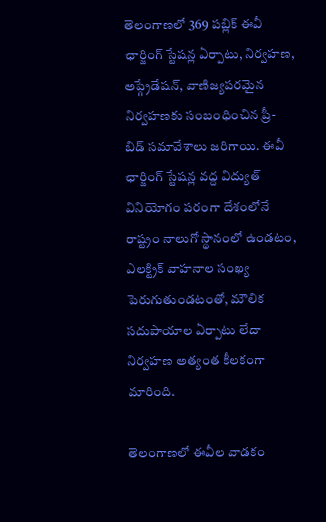తెలంగాణలో 369 పబ్లిక్ ఈవీ ఛార్జింగ్ స్టేషన్ల ఏర్పాటు, నిర్వహణ, అప్గ్రేడేషన్, వాణిజ్యపరమైన నిర్వహణకు సంబంధించిన ప్రీ-బిడ్ సమావేశాలు జరిగాయి. ఈవీ ఛార్జింగ్ స్టేషన్ల వద్ద విద్యుత్ వినియోగం పరంగా దేశంలోనే రాష్ట్రం నాలుగో స్థానంలో ఉండటం, ఎలక్ట్రిక్ వాహనాల సంఖ్య పెరుగుతుండటంతో, మౌలిక సదుపాయాల ఏర్పాటు లేదా నిర్వహణ అత్యంత కీలకంగా మారింది.

తెలంగాణలో ఈవీల వాడకం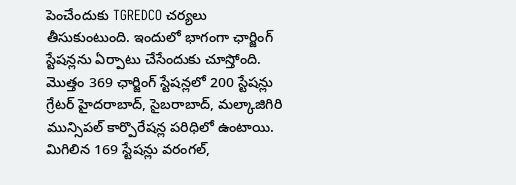పెంచేందుకు TGREDCO చర్యలు తీసుకుంటుంది. ఇందులో భాగంగా ఛార్జింగ్ స్టేషన్లను ఏర్పాటు చేసేందుకు చూస్తోంది. మొత్తం 369 ఛార్జింగ్ స్టేషన్లలో 200 స్టేషన్లు గ్రేటర్ హైదరాబాద్, సైబరాబాద్, మల్కాజిగిరి మున్సిపల్ కార్పొరేషన్ల పరిధిలో ఉంటాయి. మిగిలిన 169 స్టేషన్లు వరంగల్,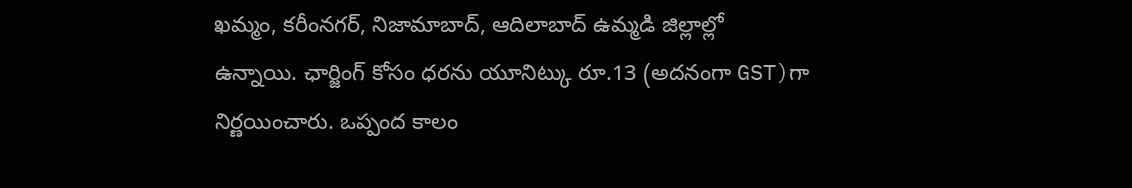ఖమ్మం, కరీంనగర్, నిజామాబాద్, ఆదిలాబాద్ ఉమ్మడి జిల్లాల్లో ఉన్నాయి. ఛార్జింగ్ కోసం ధరను యూనిట్కు రూ.13 (అదనంగా GST)గా నిర్ణయించారు. ఒప్పంద కాలం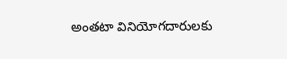అంతటా వినియోగదారులకు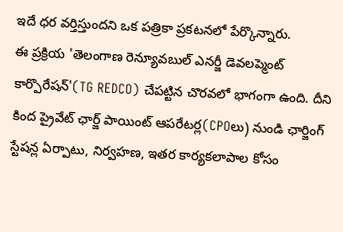ఇదే ధర వర్తిస్తుందని ఒక పత్రికా ప్రకటనలో పేర్కొన్నారు.
ఈ ప్రక్రియ 'తెలంగాణ రెన్యూవబుల్ ఎనర్జీ డెవలప్మెంట్ కార్పొరేషన్'(TG REDCO) చేపట్టిన చొరవలో భాగంగా ఉంది. దీని కింద ప్రైవేట్ ఛార్జ్ పాయింట్ ఆపరేటర్ల(CPOలు) నుండి ఛార్జింగ్ స్టేషన్ల ఏర్పాటు, నిర్వహణ, ఇతర కార్యకలాపాల కోసం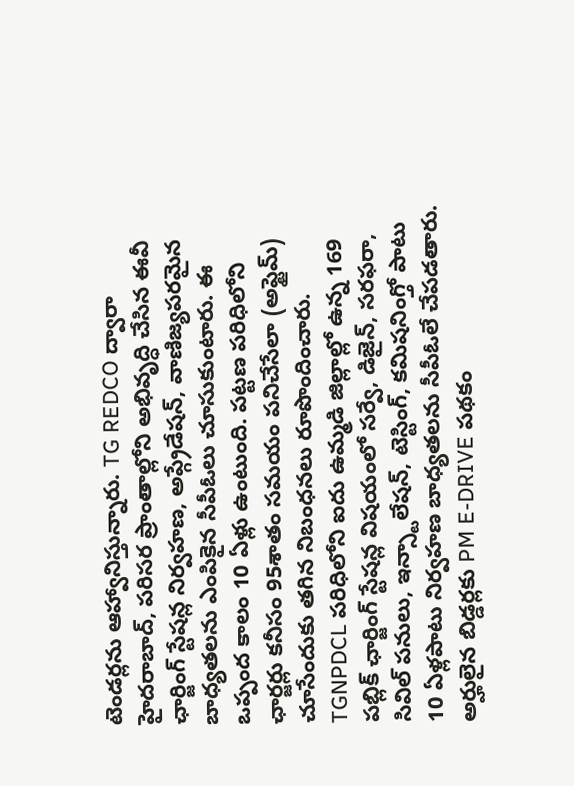టెండర్లను ఆహ్వానిస్తున్నారు. TG REDCO ద్వారా హైదరాబాద్, పరిసర ప్రాంతాల్లోని అభివృద్ధి చేసిన ఈవీ ఛార్జింగ్ స్టేషన్ల నిర్వహణ, అప్గ్రేడేషన్, వాణిజ్యపరమైన బాధ్యతలను ఎంపికైన సీపీఓలు చూసుకుంటారు. ఈ ఒప్పంద కాలం 10 ఏళ్లు ఉంటుంది. పట్టణ పరిధిలోని ఛార్జర్లు కనీసం 95శాతం సమయం పనిచేసేలా (అప్టైమ్) చూసేందుకు తగిన నిబంధనలు రూపొందించారు.
TGNPDCL పరిధిలోని ఐదు ఉమ్మడి జిల్లాల్లో ఉన్న 169 పబ్లిక్ ఛార్జింగ్ స్టేషన్ల విషయంలో సర్వే, డిజైన్, సరఫరా, సివిల్ పనులు, ఇన్స్టాలేషన్, టెస్టింగ్, కమిషనింగ్తో పాటు 10 ఏళ్లపాటు నిర్వహణ బాధ్యతలను సీపీఓలే చేపడతారు. అర్హులైన బిడ్డర్లకు PM E-DRIVE పథకం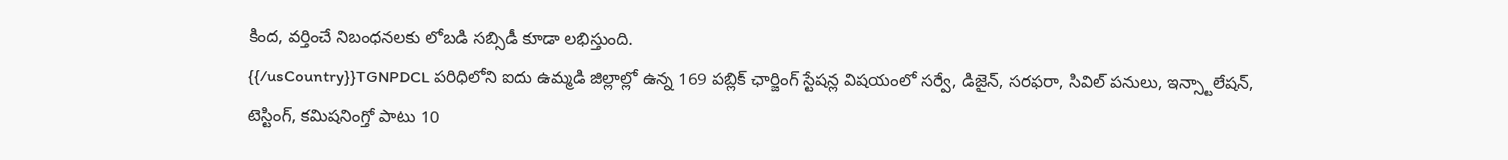కింద, వర్తించే నిబంధనలకు లోబడి సబ్సిడీ కూడా లభిస్తుంది.
{{/usCountry}}TGNPDCL పరిధిలోని ఐదు ఉమ్మడి జిల్లాల్లో ఉన్న 169 పబ్లిక్ ఛార్జింగ్ స్టేషన్ల విషయంలో సర్వే, డిజైన్, సరఫరా, సివిల్ పనులు, ఇన్స్టాలేషన్, టెస్టింగ్, కమిషనింగ్తో పాటు 10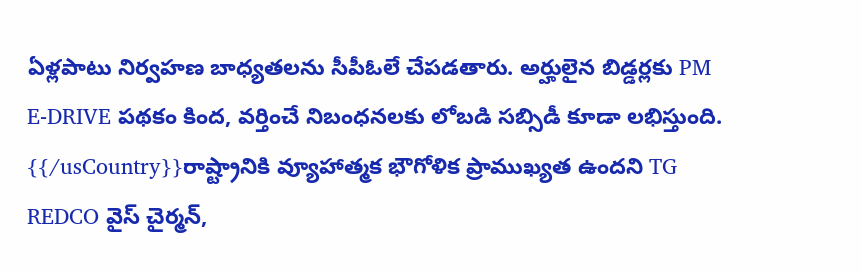ఏళ్లపాటు నిర్వహణ బాధ్యతలను సీపీఓలే చేపడతారు. అర్హులైన బిడ్డర్లకు PM E-DRIVE పథకం కింద, వర్తించే నిబంధనలకు లోబడి సబ్సిడీ కూడా లభిస్తుంది.
{{/usCountry}}రాష్ట్రానికి వ్యూహాత్మక భౌగోళిక ప్రాముఖ్యత ఉందని TG REDCO వైస్ చైర్మన్,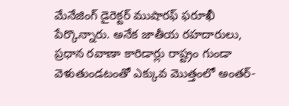మేనేజింగ్ డైరెక్టర్ ముషారఫ్ ఫరూఖీ పేర్కొన్నారు. అనేక జాతీయ రహదారులు, ప్రధాన రవాణా కారిడార్లు రాష్ట్రం గుండా వెళుతుండటంతో ఎక్కువ మెుత్తంలో అంతర్-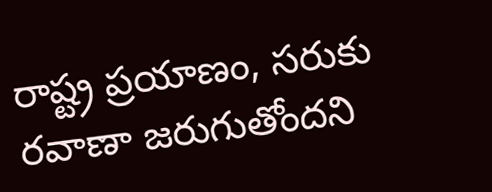రాష్ట్ర ప్రయాణం, సరుకు రవాణా జరుగుతోందని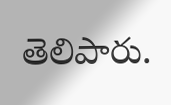తెలిపారు.